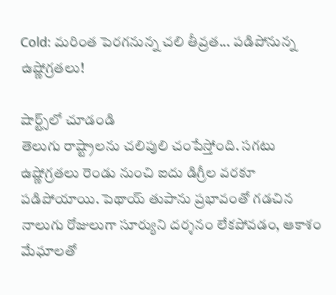Cold: మరింత పెరగనున్న చలి తీవ్రత... పడిపోనున్న ఉష్ణోగ్రతలు!

షార్ట్స్‌లో చూడండి
తెలుగు రాష్ట్రాలను చలిపులి చంపేస్తోంది. సగటు ఉష్ణోగ్రతలు రెండు నుంచి ఐదు డిగ్రీల వరకూ పడిపోయాయి. పెథాయ్ తుపాను ప్రభావంతో గడచిన నాలుగు రోజులుగా సూర్యుని దర్శనం లేకపోవడం, ఆకాశం మేఘాలతో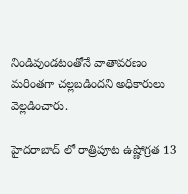నిండివుండటంతోనే వాతావరణం మరింతగా చల్లబడిందని అధికారులు వెల్లడించారు.

హైదరాబాద్ లో రాత్రిపూట ఉష్ణోగ్రత 13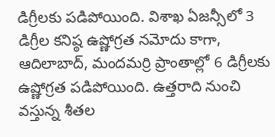డిగ్రీలకు పడిపోయింది. విశాఖ ఏజన్సీలో 3 డిగ్రీల కనిష్ఠ ఉష్ణోగ్రత నమోదు కాగా, ఆదిలాబాద్, మందమర్రి ప్రాంతాల్లో 6 డిగ్రీలకు ఉష్ణోగ్రత పడిపోయింది. ఉత్తరాది నుంచి వస్తున్న శీతల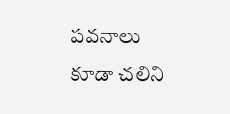పవనాలు కూడా చలిని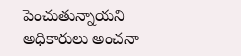పెంచుతున్నాయని అధికారులు అంచనా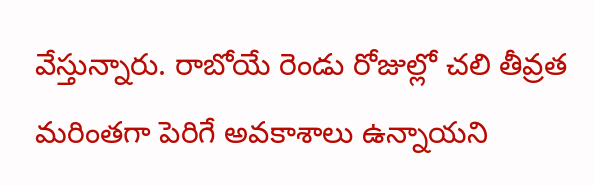వేస్తున్నారు. రాబోయే రెండు రోజుల్లో చలి తీవ్రత మరింతగా పెరిగే అవకాశాలు ఉన్నాయని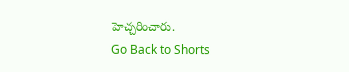హెచ్చరించారు.
Go Back to Shorts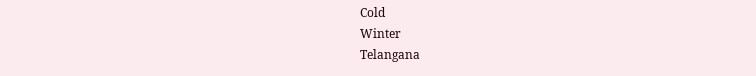Cold
Winter
Telangana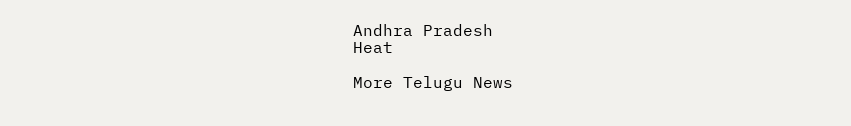Andhra Pradesh
Heat

More Telugu News